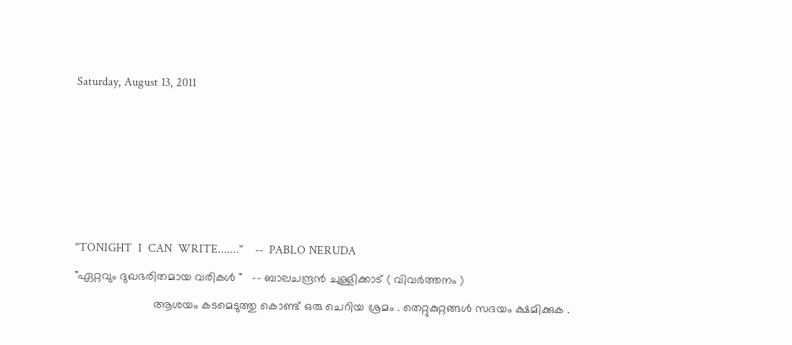Saturday, August 13, 2011





"TONIGHT  I  CAN  WRITE......."    --  PABLO NERUDA
"ഏറ്റവും ദുഖഭരിതമായ വരികള്‍ "   -- ബാലചന്ദ്രന്‍ ചുള്ളിക്കാട് ( വിവര്‍ത്തനം )
                        ആശയം കടമെടുത്തു കൊണ്ട് ഒരു ചെറിയ ശ്രമം . തെറ്റുകുറ്റങ്ങള്‍ സദയം ക്ഷമിക്കുക .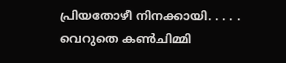പ്രിയതോഴീ നിനക്കായി. . . . .
വെറുതെ കണ്‍ചിമ്മി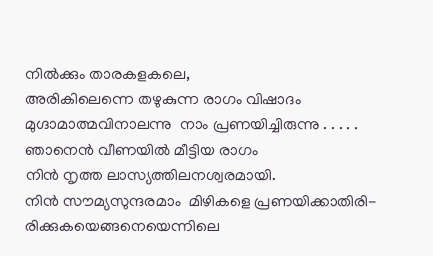നില്‍ക്കും താരകളകലെ,
അരികിലെന്നെ തഴുകുന്ന രാഗം വിഷാദം
മുഗ്ദാമാത്മവിനാലന്നു  നാം പ്രണയിച്ചിരുന്നു . . . . .
ഞാനെന്‍ വീണയില്‍ മീട്ടിയ രാഗം
നിന്‍ നൃത്ത ലാസ്യത്തിലനശ്വരമായി.
നിന്‍ സൗമ്യസുന്ദരമാം  മിഴികളെ പ്രണയിക്കാതിരി-
രിക്കുകയെങ്ങനെയെന്നിലെ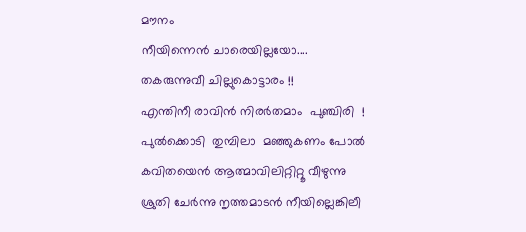മൗനം
നീയിന്നെന്‍ ചാരെയില്ലയോ....
തകരുന്നുവീ ചില്ലുകൊട്ടാരം !!
എന്തിനീ രാവിന്‍ നിരര്‍തമാം  പുഞ്ചിരി  !
പുല്‍ക്കൊടി  തുമ്പിലാ  മഞ്ഞുകണം പോല്‍
കവിതയെന്‍ ആത്മാവിലിറ്റിറ്റൂ വീഴുന്നു
ശ്രുതി ചേര്‍ന്നു നൃത്തമാടന്‍ നീയില്ലെങ്കിലീ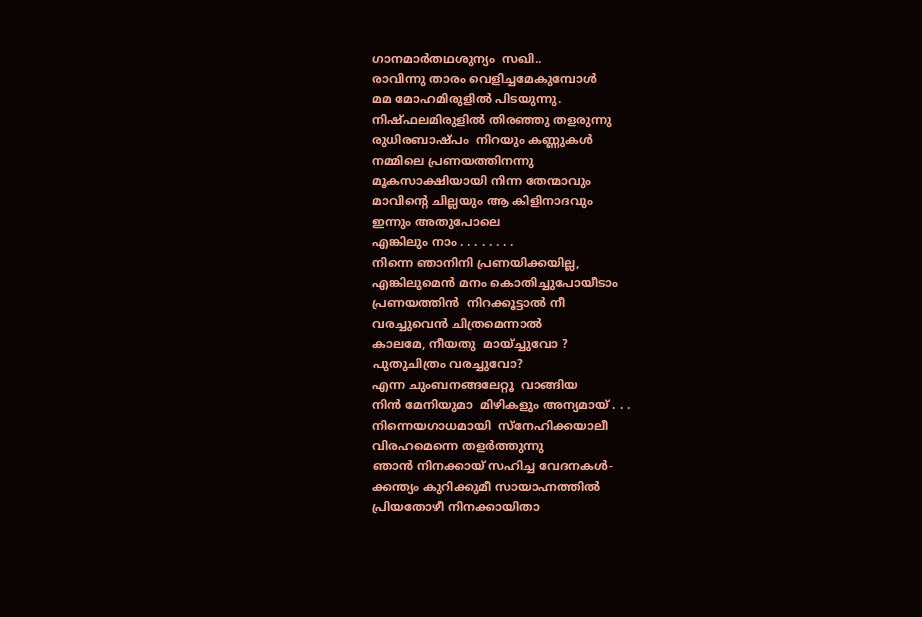ഗാനമാര്‍തഥശുന്യം  സഖി..
രാവിന്നു താരം വെളിച്ചമേകുമ്പോള്‍
മമ മോഹമിരുളില്‍ പിടയുന്നു.
നിഷ്ഫലമിരുളില്‍ തിരഞ്ഞു തളരുന്നു
രുധിരബാഷ്പം  നിറയും കണ്ണുകള്‍
നമ്മിലെ പ്രണയത്തിനന്നു
മൂകസാക്ഷിയായി നിന്ന തേന്മാവും
മാവിന്റെ ചില്ലയും ആ കിളിനാദവും
ഇന്നും അതുപോലെ
എങ്കിലും നാം . . . . . . . .
നിന്നെ ഞാനിനി പ്രണയിക്കയില്ല,
എങ്കിലുമെന്‍ മനം കൊതിച്ചുപോയീടാം
പ്രണയത്തിന്‍  നിറക്കൂട്ടാല്‍ നീ
വരച്ചുവെന്‍ ചിത്രമെന്നാല്‍
കാലമേ, നീയതു  മായ്ച്ചുവോ ?
പുതുചിത്രം വരച്ചുവോ?
എന്ന ചുംബനങ്ങലേറ്റൂ  വാങ്ങിയ
നിന്‍ മേനിയുമാ  മിഴികളും അന്യമായ് . . .
നിന്നെയഗാധമായി  സ്നേഹിക്കയാലീ
വിരഹമെന്നെ തളര്‍ത്തുന്നു
ഞാന്‍ നിനക്കായ്‌ സഹിച്ച വേദനകള്‍-
ക്കന്ത്യം കുറിക്കുമീ സായാഹ്നത്തില്‍
പ്രിയതോഴീ നിനക്കായിതാ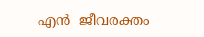എന്‍  ജീവരക്തം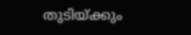തുടിയ്ക്കും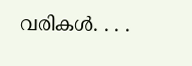വരികള്‍. . . .